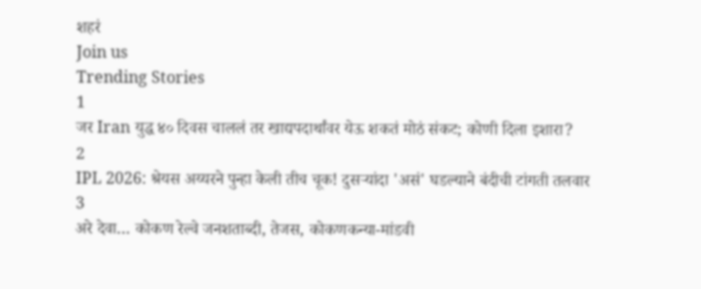शहरं
Join us
Trending Stories
1
जर Iran युद्ध ४० दिवस चाललं तर खाद्यपदार्थांवर येऊ शकतं मोठं संकट; कोणी दिला इशारा?
2
IPL 2026: श्रेयस अय्यरने पुन्हा केली तीच चूक! दुसऱ्यांदा 'असं' घडल्याने बंदीची टांगती तलवार
3
अरे देवा… कोकण रेल्वे जनशताब्दी, तेजस, कोकणकन्या-मांडवी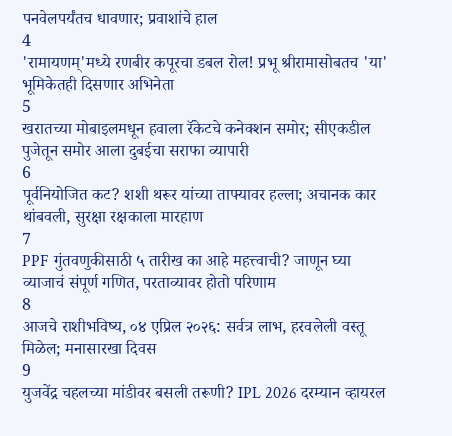पनवेलपर्यंतच धावणार; प्रवाशांचे हाल
4
'रामायणम्'मध्ये रणबीर कपूरचा डबल रोल! प्रभू श्रीरामासोबतच 'या' भूमिकेतही दिसणार अभिनेता
5
खरातच्या मोबाइलमधून हवाला रॅकेटचे कनेक्शन समोर; सीएकडील पुजेतून समोर आला दुबईचा सराफा व्यापारी
6
पूर्वनियोजित कट? शशी थरूर यांच्या ताफ्यावर हल्ला; अचानक कार थांबवली, सुरक्षा रक्षकाला मारहाण
7
PPF गुंतवणुकीसाठी ५ तारीख का आहे महत्त्वाची? जाणून घ्या व्याजाचं संपूर्ण गणित, परताव्यावर होतो परिणाम
8
आजचे राशीभविष्य, ०४ एप्रिल २०२६: सर्वत्र लाभ, हरवलेली वस्तू मिळेल; मनासारखा दिवस
9
युजवेंद्र चहलच्या मांडीवर बसली तरूणी? IPL 2026 दरम्यान व्हायरल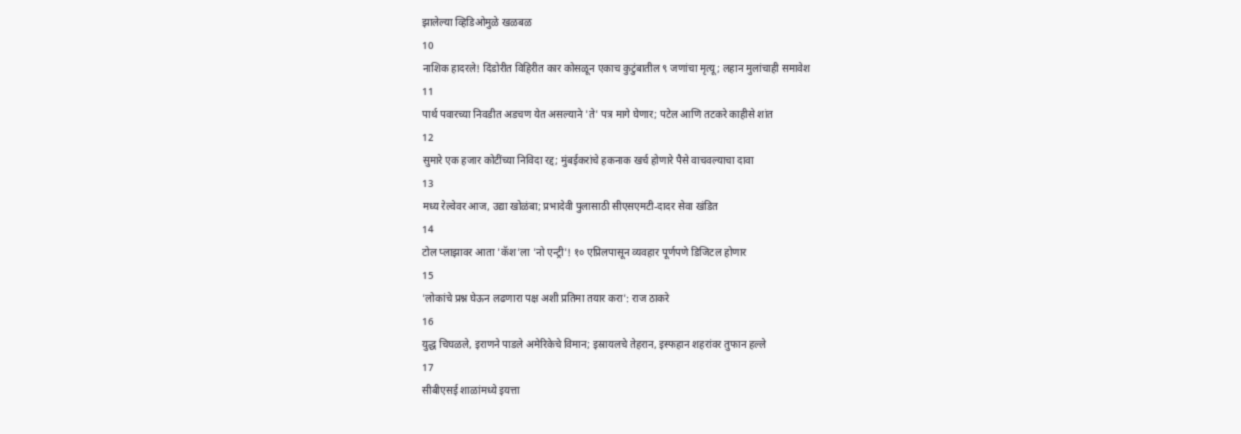झालेल्या व्हिडिओमुळे खळबळ
10
नाशिक हादरले! दिंडोरीत विहिरीत कार कोसळून एकाच कुटुंबातील ९ जणांचा मृत्यू; लहान मुलांचाही समावेश
11
पार्थ पवारच्या निवडीत अडचण येत असल्याने 'ते' पत्र मागे घेणार; पटेल आणि तटकरे काहीसे शांत
12
सुमारे एक हजार कोटींच्या निविदा रद्द; मुंबईकरांचे हकनाक खर्च होणारे पैसे वाचवल्याचा दावा
13
मध्य रेल्वेवर आज, उद्या खोळंबा; प्रभादेवी पुलासाठी सीएसएमटी-दादर सेवा खंडित
14
टोल प्लाझावर आता 'कॅश'ला 'नो एन्ट्री'! १० एप्रिलपासून व्यवहार पूर्णपणे डिजिटल होणार
15
'लोकांचे प्रश्न घेऊन लढणारा पक्ष अशी प्रतिमा तयार करा': राज ठाकरे
16
युद्ध चिघळले, इराणने पाडले अमेरिकेचे विमान; इस्रायलचे तेहरान, इस्फहान शहरांवर तुफान हल्ले
17
सीबीएसई शाळांमध्ये इयत्ता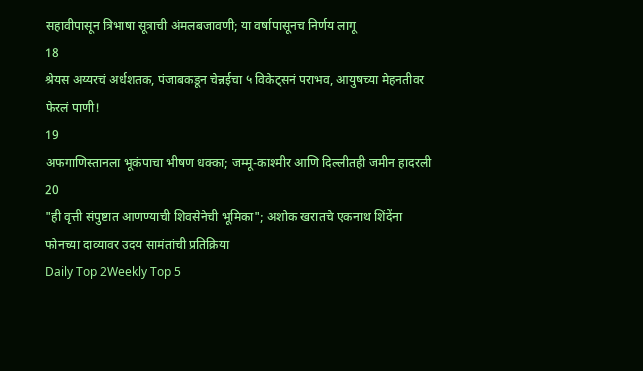सहावीपासून त्रिभाषा सूत्राची अंमलबजावणी; या वर्षापासूनच निर्णय लागू
18
श्रेयस अय्यरचं अर्धशतक, पंजाबकडून चेन्नईचा ५ विकेट्सनं पराभव, आयुषच्या मेहनतीवर फेरलं पाणी!
19
अफगाणिस्तानला भूकंपाचा भीषण धक्का; जम्मू-काश्मीर आणि दिल्लीतही जमीन हादरली
20
"ही वृत्ती संपुष्टात आणण्याची शिवसेनेची भूमिका"; अशोक खरातचे एकनाथ शिंदेंना फोनच्या दाव्यावर उदय सामंतांची प्रतिक्रिया
Daily Top 2Weekly Top 5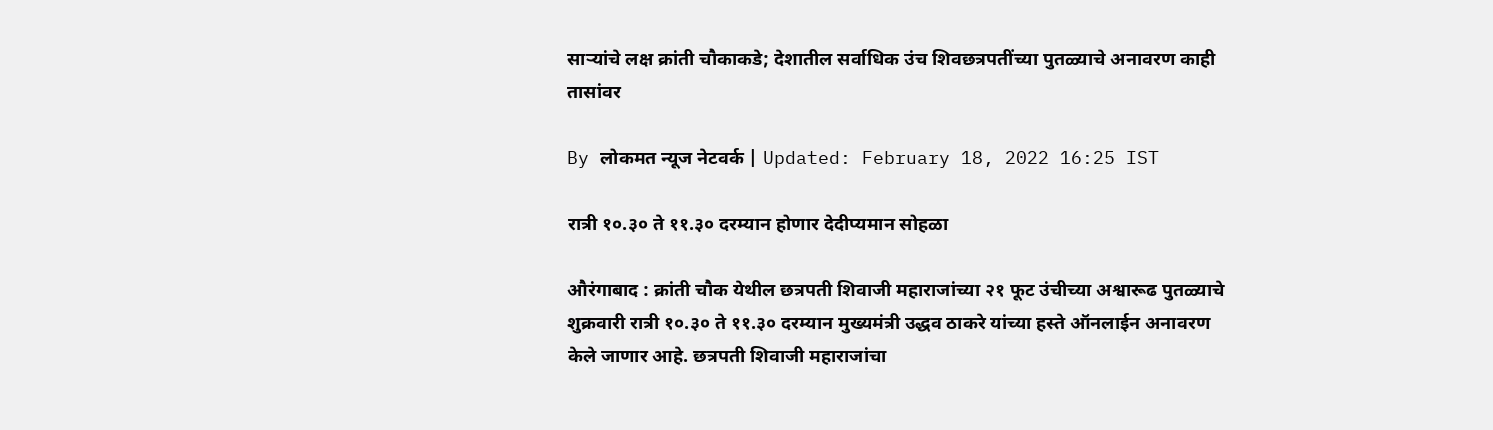साऱ्यांचे लक्ष क्रांती चौकाकडे; देशातील सर्वाधिक उंच शिवछत्रपतींच्या पुतळ्याचे अनावरण काही तासांवर

By लोकमत न्यूज नेटवर्क | Updated: February 18, 2022 16:25 IST

रात्री १०.३० ते ११.३० दरम्यान होणार देदीप्यमान सोहळा

औरंगाबाद : क्रांती चौक येथील छत्रपती शिवाजी महाराजांच्या २१ फूट उंचीच्या अश्वारूढ पुतळ्याचे शुक्रवारी रात्री १०.३० ते ११.३० दरम्यान मुख्यमंत्री उद्धव ठाकरे यांच्या हस्ते ऑनलाईन अनावरण केले जाणार आहे. छत्रपती शिवाजी महाराजांचा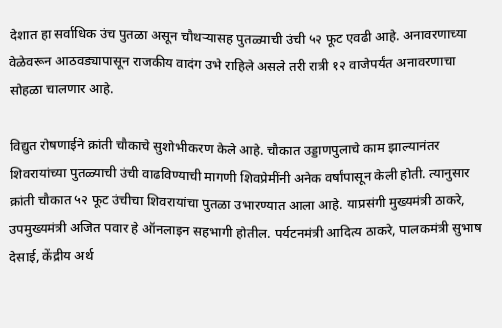देशात हा सर्वाधिक उंच पुतळा असून चौथऱ्यासह पुतळ्याची उंची ५२ फूट एवढी आहे. अनावरणाच्या वेळेवरून आठवड्यापासून राजकीय वादंग उभे राहिले असले तरी रात्री १२ वाजेपर्यंत अनावरणाचा सोहळा चालणार आहे.

विद्युत रोषणाईने क्रांती चौकाचे सुशोभीकरण केले आहे. चौकात उड्डाणपुलाचे काम झाल्यानंतर शिवरायांच्या पुतळ्याची उंची वाढविण्याची मागणी शिवप्रेमींनी अनेक वर्षांपासून केली होती. त्यानुसार क्रांती चौकात ५२ फूट उंचीचा शिवरायांचा पुतळा उभारण्यात आला आहे. याप्रसंगी मुख्यमंत्री ठाकरे, उपमुख्यमंत्री अजित पवार हे ऑनलाइन सहभागी होतील. पर्यटनमंत्री आदित्य ठाकरे, पालकमंत्री सुभाष देसाई, केंद्रीय अर्थ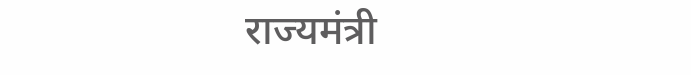राज्यमंत्री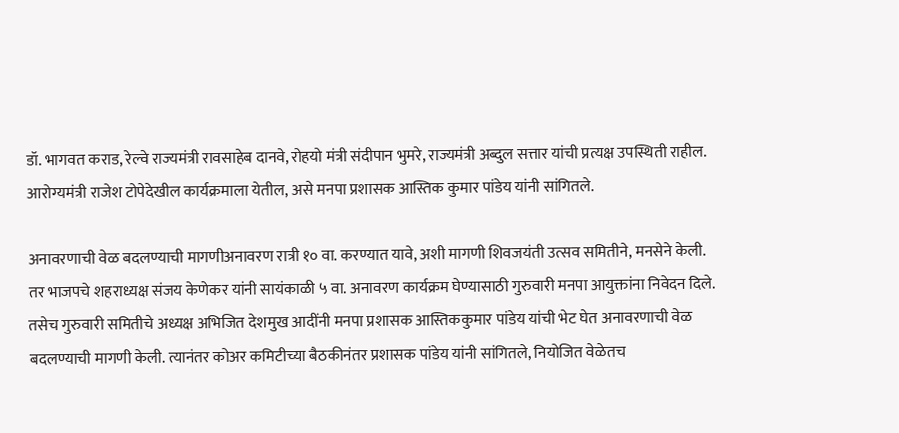डॉ. भागवत कराड, रेल्वे राज्यमंत्री रावसाहेब दानवे, रोहयो मंत्री संदीपान भुमरे, राज्यमंत्री अब्दुल सत्तार यांची प्रत्यक्ष उपस्थिती राहील. आरोग्यमंत्री राजेश टोपेदेखील कार्यक्रमाला येतील, असे मनपा प्रशासक आस्तिक कुमार पांडेय यांनी सांगितले.

अनावरणाची वेळ बदलण्याची मागणीअनावरण रात्री १० वा. करण्यात यावे, अशी मागणी शिवजयंती उत्सव समितीने, मनसेने केली. तर भाजपचे शहराध्यक्ष संजय केणेकर यांनी सायंकाळी ५ वा. अनावरण कार्यक्रम घेण्यासाठी गुरुवारी मनपा आयुक्तांना निवेदन दिले. तसेच गुरुवारी समितीचे अध्यक्ष अभिजित देशमुख आदींनी मनपा प्रशासक आस्तिककुमार पांडेय यांची भेट घेत अनावरणाची वेळ बदलण्याची मागणी केली. त्यानंतर कोअर कमिटीच्या बैठकीनंतर प्रशासक पांडेय यांनी सांगितले, नियोजित वेळेतच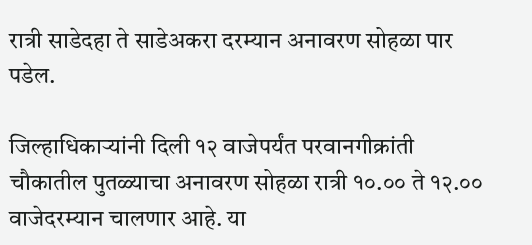रात्री साडेदहा ते साडेअकरा दरम्यान अनावरण सोहळा पार पडेल.

जिल्हाधिकाऱ्यांनी दिली १२ वाजेपर्यंत परवानगीक्रांती चौकातील पुतळ्याचा अनावरण सोहळा रात्री १०.०० ते १२.०० वाजेदरम्यान चालणार आहे. या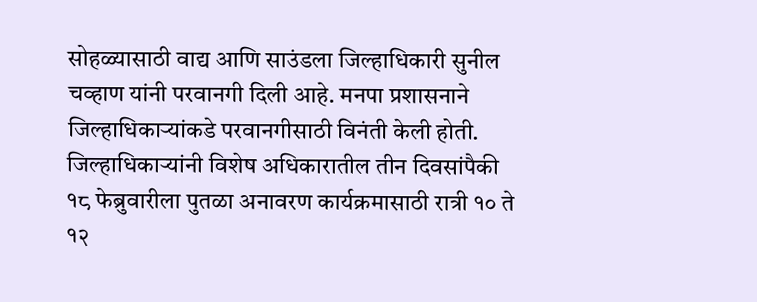सोहळ्यासाठी वाद्य आणि साउंडला जिल्हाधिकारी सुनील चव्हाण यांनी परवानगी दिली आहे. मनपा प्रशासनाने जिल्हाधिकाऱ्यांकडे परवानगीसाठी विनंती केली होती. जिल्हाधिकाऱ्यांनी विशेष अधिकारातील तीन दिवसांपैकी १८ फेब्रुवारीला पुतळा अनावरण कार्यक्रमासाठी रात्री १० ते १२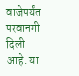वाजेपर्यंत परवानगी दिली आहे. या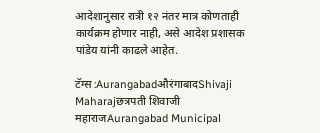आदेशानुसार रात्री १२ नंतर मात्र कोणताही कार्यक्रम होणार नाही, असे आदेश प्रशासक पांडेय यांनी काढले आहेत.

टॅग्स :AurangabadऔरंगाबादShivaji Maharajछत्रपती शिवाजी महाराजAurangabad Municipal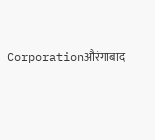Corporationऔरंगाबाद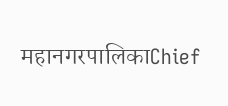महानगरपालिकाChief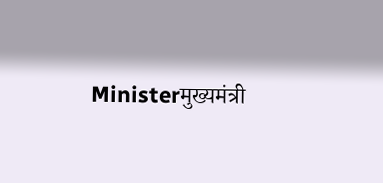Ministerमुख्यमंत्री